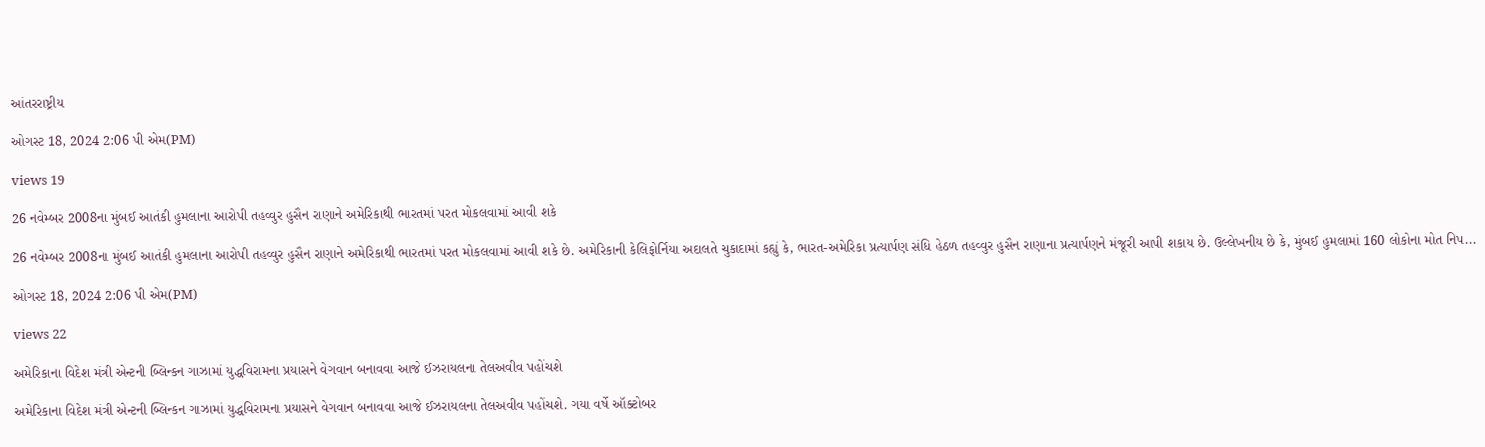આંતરરાષ્ટ્રીય

ઓગસ્ટ 18, 2024 2:06 પી એમ(PM)

views 19

26 નવેમ્બર 2008ના મુંબઈ આતંકી હુમલાના આરોપી તહવ્વુર હુસૈન રાણાને અમેરિકાથી ભારતમાં પરત મોકલવામાં આવી શકે

26 નવેમ્બર 2008ના મુંબઈ આતંકી હુમલાના આરોપી તહવ્વુર હુસૈન રાણાને અમેરિકાથી ભારતમાં પરત મોકલવામાં આવી શકે છે. અમેરિકાની કેલિફોર્નિયા અદાલતે ચુકાદામાં કહ્યું કે, ભારત-અમેરિકા પ્રત્યાર્પણ સંધિ હેઠળ તહવ્વુર હુસૈન રાણાના પ્રત્યાર્પણને મંજૂરી આપી શકાય છે. ઉલ્લેખનીય છે કે, મુંબઈ હુમલામાં 160 લોકોના મોત નિપ...

ઓગસ્ટ 18, 2024 2:06 પી એમ(PM)

views 22

અમેરિકાના વિદેશ મંત્રી એન્ટની બ્લિન્કન ગાઝામાં યુદ્ધવિરામના પ્રયાસને વેગવાન બનાવવા આજે ઈઝરાયલના તેલઅવીવ પહોંચશે

અમેરિકાના વિદેશ મંત્રી એન્ટની બ્લિન્કન ગાઝામાં યુદ્ધવિરામના પ્રયાસને વેગવાન બનાવવા આજે ઈઝરાયલના તેલઅવીવ પહોંચશે. ગયા વર્ષે ઑક્ટોબર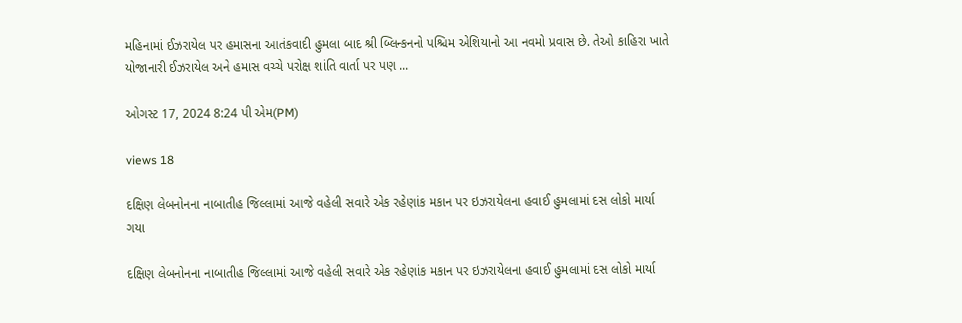મહિનામાં ઈઝરાયેલ પર હમાસના આતંકવાદી હુમલા બાદ શ્રી બ્લિન્કનનો પશ્ચિમ એશિયાનો આ નવમો પ્રવાસ છે. તેઓ કાહિરા ખાતે યોજાનારી ઈઝરાયેલ અને હમાસ વચ્ચે પરોક્ષ શાંતિ વાર્તા પર પણ ...

ઓગસ્ટ 17, 2024 8:24 પી એમ(PM)

views 18

દક્ષિણ લેબનોનના નાબાતીહ જિલ્લામાં આજે વહેલી સવારે એક રહેણાંક મકાન પર ઇઝરાયેલના હવાઈ હુમલામાં દસ લોકો માર્યા ગયા

દક્ષિણ લેબનોનના નાબાતીહ જિલ્લામાં આજે વહેલી સવારે એક રહેણાંક મકાન પર ઇઝરાયેલના હવાઈ હુમલામાં દસ લોકો માર્યા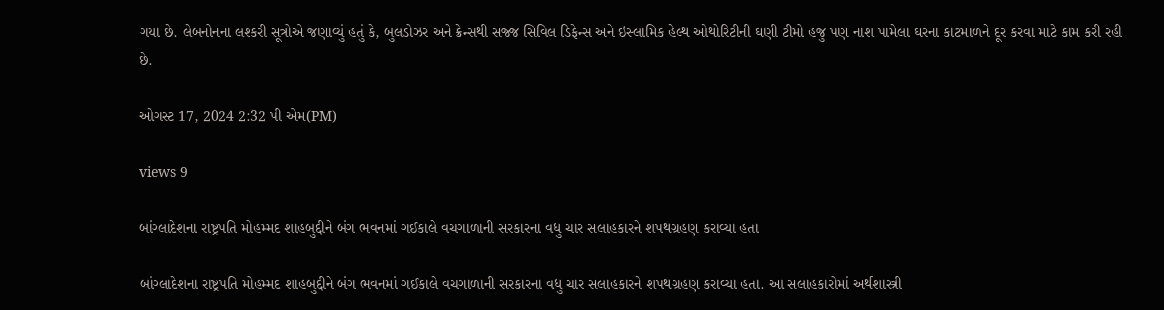ગયા છે. લેબનોનના લશ્કરી સૂત્રોએ જણાવ્યું હતું કે, બુલડોઝર અને ક્રેન્સથી સજ્જ સિવિલ ડિફેન્સ અને ઇસ્લામિક હેલ્થ ઓથોરિટીની ઘણી ટીમો હજુ પણ નાશ પામેલા ઘરના કાટમાળને દૂર કરવા માટે કામ કરી રહી છે.

ઓગસ્ટ 17, 2024 2:32 પી એમ(PM)

views 9

બાંગ્લાદેશના રાષ્ટ્રપતિ મોહમ્મદ શાહબુદ્દીને બંગ ભવનમાં ગઈકાલે વચગાળાની સરકારના વધુ ચાર સલાહકારને શપથગ્રહણ કરાવ્યા હતા

બાંગ્લાદેશના રાષ્ટ્રપતિ મોહમ્મદ શાહબુદ્દીને બંગ ભવનમાં ગઈકાલે વચગાળાની સરકારના વધુ ચાર સલાહકારને શપથગ્રહણ કરાવ્યા હતા. આ સલાહકારોમાં અર્થશાસ્ત્રી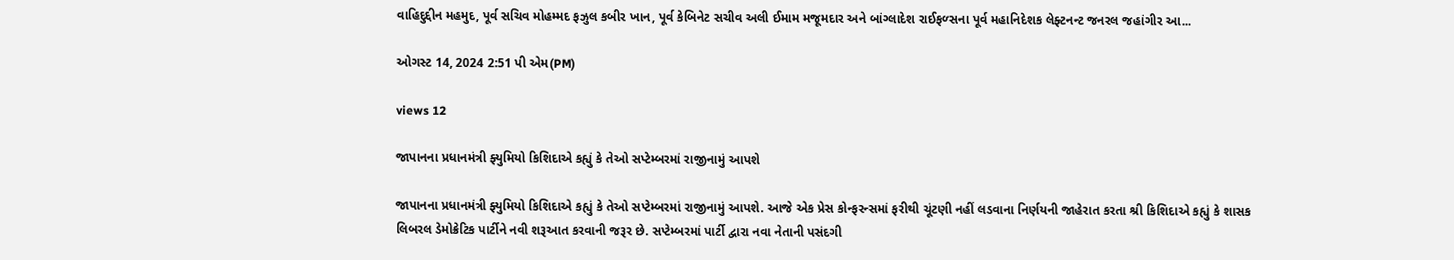વાહિદુદ્દીન મહમુદ, પૂર્વ સચિવ મોહમ્મદ ફઝુલ કબીર ખાન, પૂર્વ કેબિનેટ સચીવ અલી ઈમામ મજૂમદાર અને બાંગ્લાદેશ રાઈફળ્સના પૂર્વ મહાનિદેશક લેફ્ટનન્ટ જનરલ જહાંગીર આ...

ઓગસ્ટ 14, 2024 2:51 પી એમ(PM)

views 12

જાપાનના પ્રધાનમંત્રી ફ્યુમિયો કિશિદાએ કહ્યું કે તેઓ સપ્ટેમ્બરમાં રાજીનામું આપશે

જાપાનના પ્રધાનમંત્રી ફ્યુમિયો કિશિદાએ કહ્યું કે તેઓ સપ્ટેમ્બરમાં રાજીનામું આપશે. આજે એક પ્રેસ કોન્ફરન્સમાં ફરીથી ચૂંટણી નહીં લડવાના નિર્ણયની જાહેરાત કરતા શ્રી કિશિદાએ કહ્યું કે શાસક લિબરલ ડેમોક્રેટિક પાર્ટીને નવી શરૂઆત કરવાની જરૂર છે. સપ્ટેમ્બરમાં પાર્ટી દ્વારા નવા નેતાની પસંદગી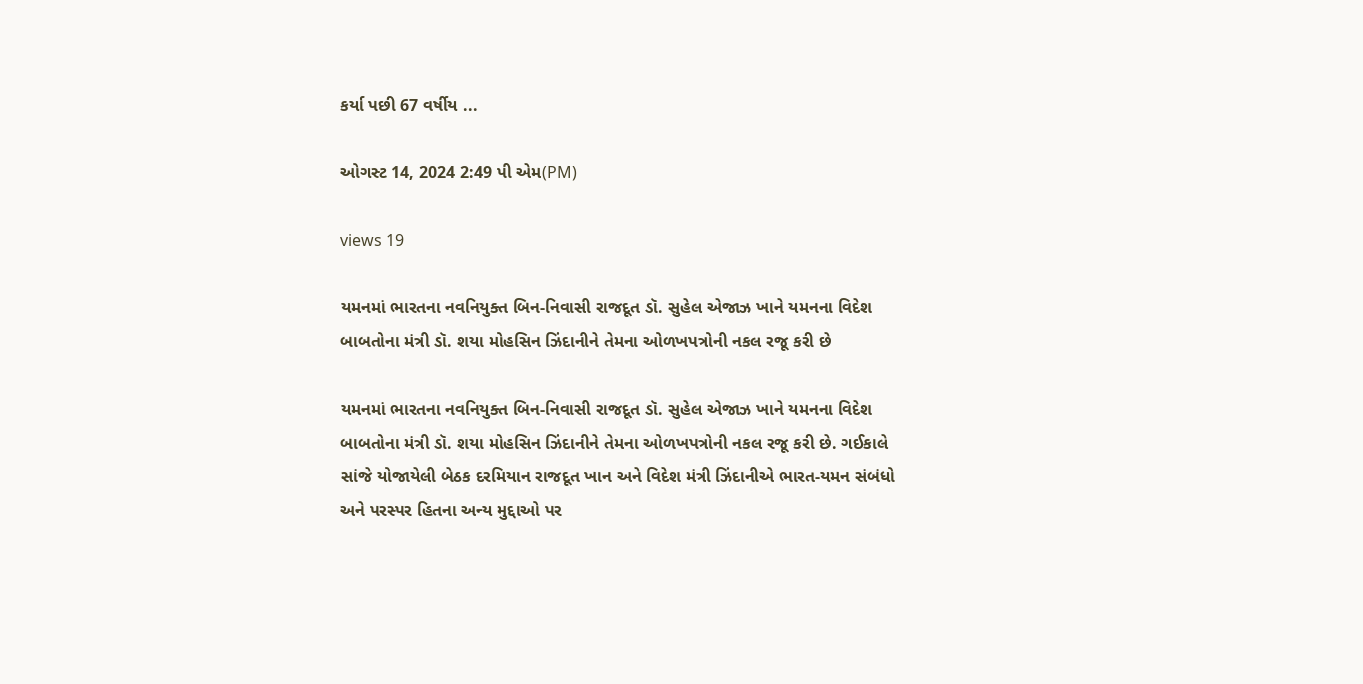કર્યા પછી 67 વર્ષીય ...

ઓગસ્ટ 14, 2024 2:49 પી એમ(PM)

views 19

યમનમાં ભારતના નવનિયુક્ત બિન-નિવાસી રાજદૂત ડૉ. સુહેલ એજાઝ ખાને યમનના વિદેશ બાબતોના મંત્રી ડૉ. શયા મોહસિન ઝિંદાનીને તેમના ઓળખપત્રોની નકલ રજૂ કરી છે

યમનમાં ભારતના નવનિયુક્ત બિન-નિવાસી રાજદૂત ડૉ. સુહેલ એજાઝ ખાને યમનના વિદેશ બાબતોના મંત્રી ડૉ. શયા મોહસિન ઝિંદાનીને તેમના ઓળખપત્રોની નકલ રજૂ કરી છે. ગઈકાલે સાંજે યોજાયેલી બેઠક દરમિયાન રાજદૂત ખાન અને વિદેશ મંત્રી ઝિંદાનીએ ભારત-યમન સંબંધો અને પરસ્પર હિતના અન્ય મુદ્દાઓ પર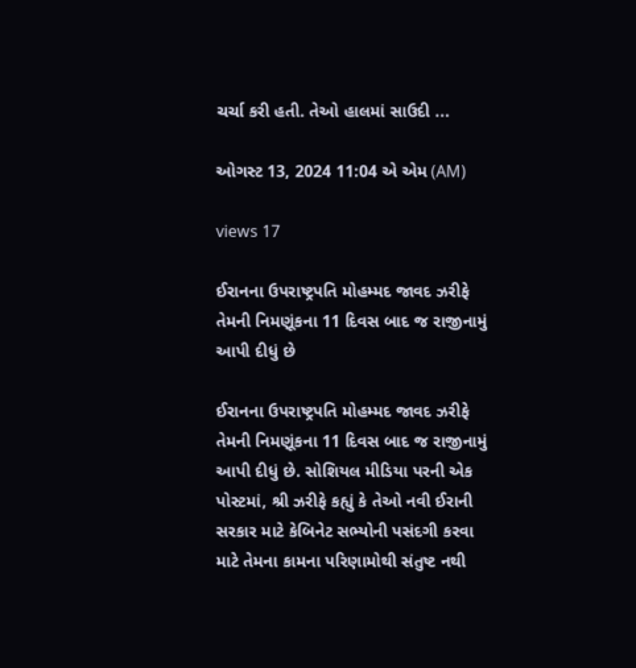ચર્ચા કરી હતી. તેઓ હાલમાં સાઉદી ...

ઓગસ્ટ 13, 2024 11:04 એ એમ (AM)

views 17

ઈરાનના ઉપરાષ્ટ્રપતિ મોહમ્મદ જાવદ ઝરીફે તેમની નિમણૂંકના 11 દિવસ બાદ જ રાજીનામું આપી દીધું છે

ઈરાનના ઉપરાષ્ટ્રપતિ મોહમ્મદ જાવદ ઝરીફે તેમની નિમણૂંકના 11 દિવસ બાદ જ રાજીનામું આપી દીધું છે. સોશિયલ મીડિયા પરની એક પોસ્ટમાં, શ્રી ઝરીફે કહ્યું કે તેઓ નવી ઈરાની સરકાર માટે કેબિનેટ સભ્યોની પસંદગી કરવા માટે તેમના કામના પરિણામોથી સંતુષ્ટ નથી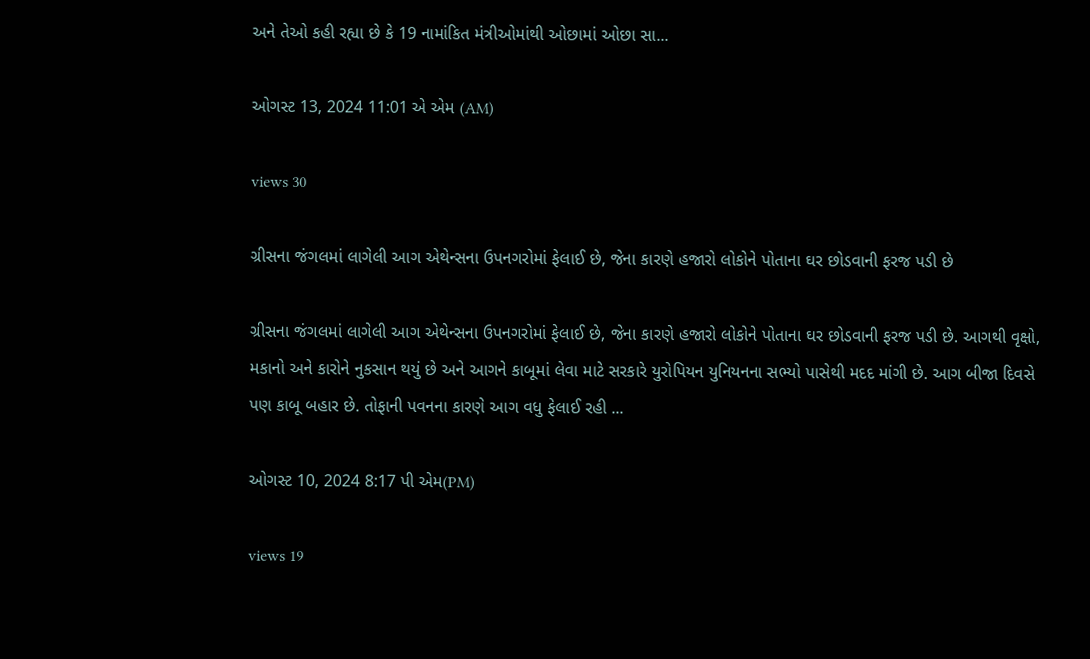અને તેઓ કહી રહ્યા છે કે 19 નામાંકિત મંત્રીઓમાંથી ઓછામાં ઓછા સા...

ઓગસ્ટ 13, 2024 11:01 એ એમ (AM)

views 30

ગ્રીસના જંગલમાં લાગેલી આગ એથેન્સના ઉપનગરોમાં ફેલાઈ છે, જેના કારણે હજારો લોકોને પોતાના ઘર છોડવાની ફરજ પડી છે

ગ્રીસના જંગલમાં લાગેલી આગ એથેન્સના ઉપનગરોમાં ફેલાઈ છે, જેના કારણે હજારો લોકોને પોતાના ઘર છોડવાની ફરજ પડી છે. આગથી વૃક્ષો, મકાનો અને કારોને નુકસાન થયું છે અને આગને કાબૂમાં લેવા માટે સરકારે યુરોપિયન યુનિયનના સભ્યો પાસેથી મદદ માંગી છે. આગ બીજા દિવસે પણ કાબૂ બહાર છે. તોફાની પવનના કારણે આગ વધુ ફેલાઈ રહી ...

ઓગસ્ટ 10, 2024 8:17 પી એમ(PM)

views 19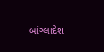બાંગ્લાદેશ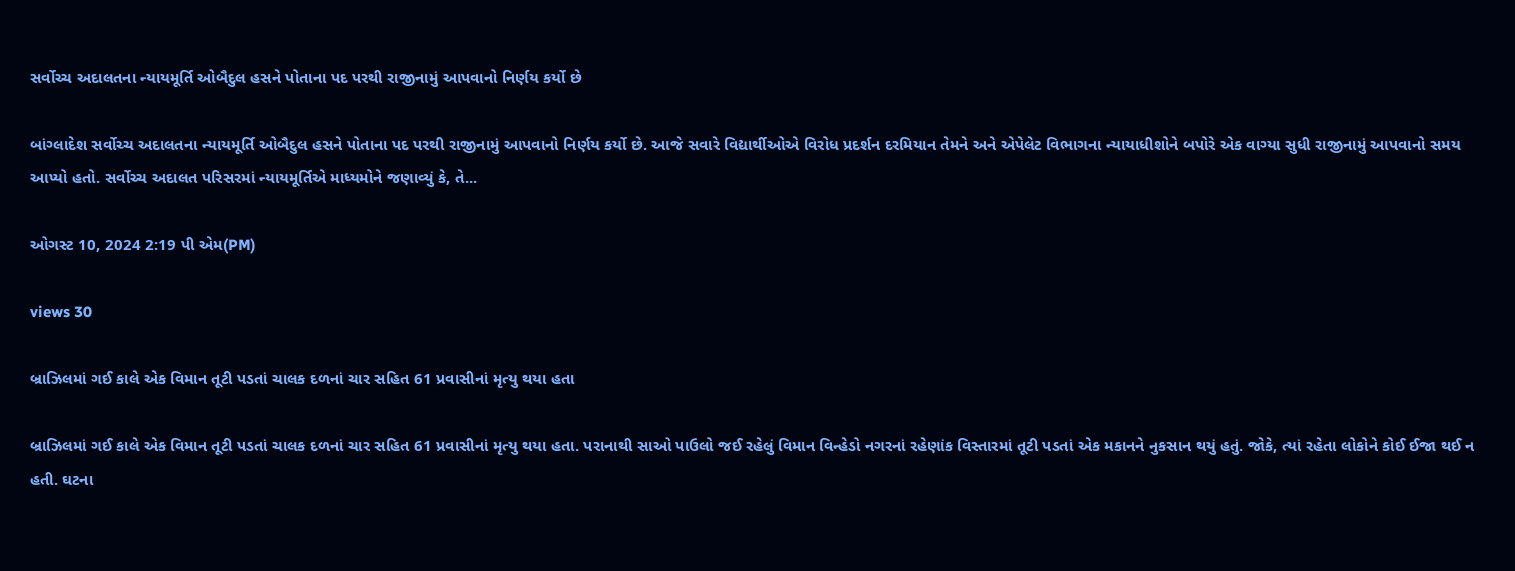સર્વોચ્ચ અદાલતના ન્યાયમૂર્તિ ઓબૈદુલ હસને પોતાના પદ પરથી રાજીનામું આપવાનો નિર્ણય કર્યો છે

બાંગ્લાદેશ સર્વોચ્ચ અદાલતના ન્યાયમૂર્તિ ઓબૈદુલ હસને પોતાના પદ પરથી રાજીનામું આપવાનો નિર્ણય કર્યો છે. આજે સવારે વિદ્યાર્થીઓએ વિરોધ પ્રદર્શન દરમિયાન તેમને અને એપેલેટ વિભાગના ન્યાયાધીશોને બપોરે એક વાગ્યા સુધી રાજીનામું આપવાનો સમય આપ્યો હતો. સર્વોચ્ચ અદાલત પરિસરમાં ન્યાયમૂર્તિએ માધ્યમોને જણાવ્યું કે, તે...

ઓગસ્ટ 10, 2024 2:19 પી એમ(PM)

views 30

બ્રાઝિલમાં ગઈ કાલે એક વિમાન તૂટી પડતાં ચાલક દળનાં ચાર સહિત 61 પ્રવાસીનાં મૃત્યુ થયા હતા

બ્રાઝિલમાં ગઈ કાલે એક વિમાન તૂટી પડતાં ચાલક દળનાં ચાર સહિત 61 પ્રવાસીનાં મૃત્યુ થયા હતા. પરાનાથી સાઓ પાઉલો જઈ રહેલું વિમાન વિન્હેડો નગરનાં રહેણાંક વિસ્તારમાં તૂટી પડતાં એક મકાનને નુકસાન થયું હતું. જોકે, ત્યાં રહેતા લોકોને કોઈ ઈજા થઈ ન હતી. ઘટના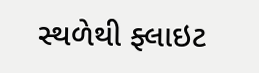સ્થળેથી ફ્લાઇટ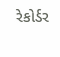રેકોર્ડર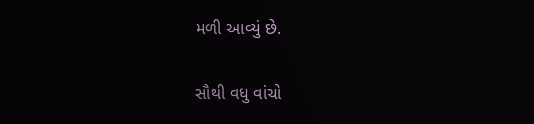મળી આવ્યું છે.

સૌથી વધુ વાંચો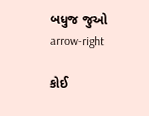બધુજ જુઓ arrow-right

કોઈ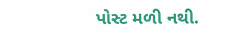પોસ્ટ મળી નથી.